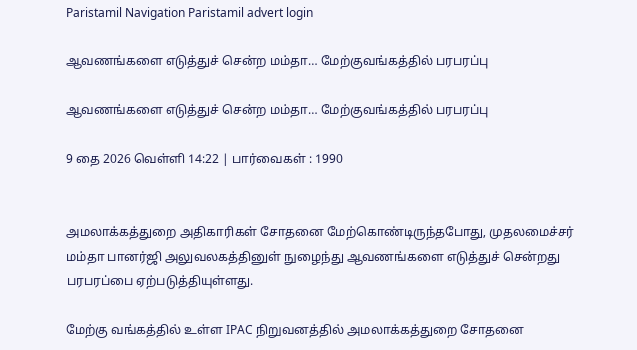Paristamil Navigation Paristamil advert login

ஆவணங்களை எடுத்துச் சென்ற மம்தா… மேற்குவங்கத்தில் பரபரப்பு

ஆவணங்களை எடுத்துச் சென்ற மம்தா… மேற்குவங்கத்தில் பரபரப்பு

9 தை 2026 வெள்ளி 14:22 | பார்வைகள் : 1990


அமலாக்கத்துறை அதிகாரிகள் சோதனை மேற்கொண்டிருந்தபோது, முதலமைச்சர் மம்தா பானர்ஜி அலுவலகத்தினுள் நுழைந்து ஆவணங்களை எடுத்துச் சென்றது பரபரப்பை ஏற்படுத்தியுள்ளது.

மேற்கு வங்கத்தில் உள்ள IPAC நிறுவனத்தில் அமலாக்கத்துறை சோதனை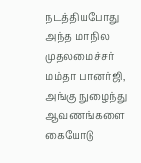நடத்தியபோது அந்த மாநில முதலமைச்சர் மம்தா பானர்ஜி, அங்கு நுழைந்து ஆவணங்களை கையோடு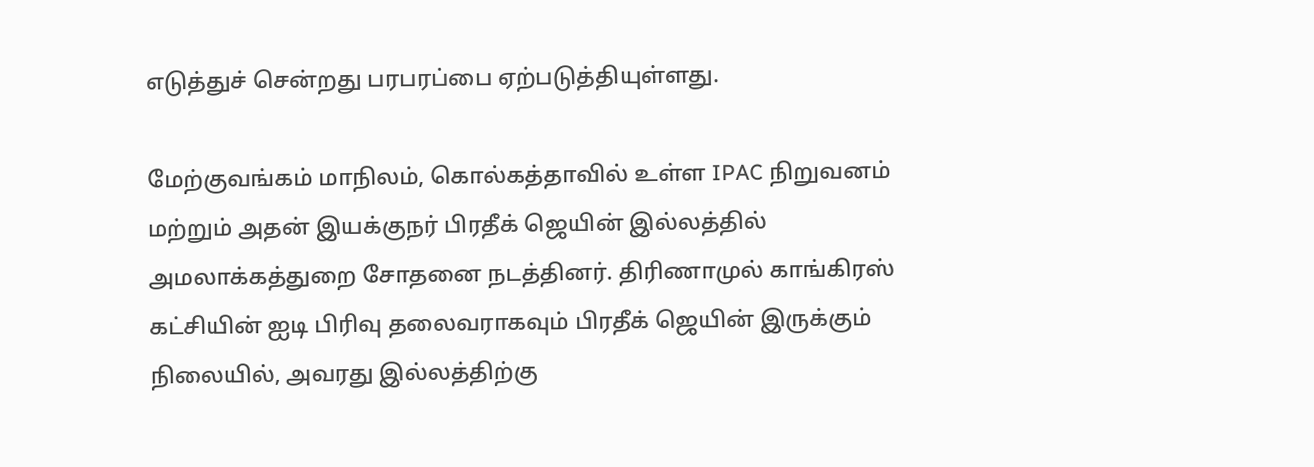எடுத்துச் சென்றது பரபரப்பை ஏற்படுத்தியுள்ளது.

மேற்குவங்கம் மாநிலம், கொல்கத்தாவில் உள்ள IPAC நிறுவனம் மற்றும் அதன் இயக்குநர் பிரதீக் ஜெயின் இல்லத்தில் அமலாக்கத்துறை சோதனை நடத்தினர். திரிணாமுல் காங்கிரஸ் கட்சியின் ஐடி பிரிவு தலைவராகவும் பிரதீக் ஜெயின் இருக்கும் நிலையில், அவரது இல்லத்திற்கு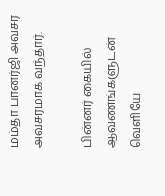மம்தா பானர்ஜி அவசர அவசரமாக வந்தார்.

பின்னர் கையில் ஆவணங்களுடன் வெளியே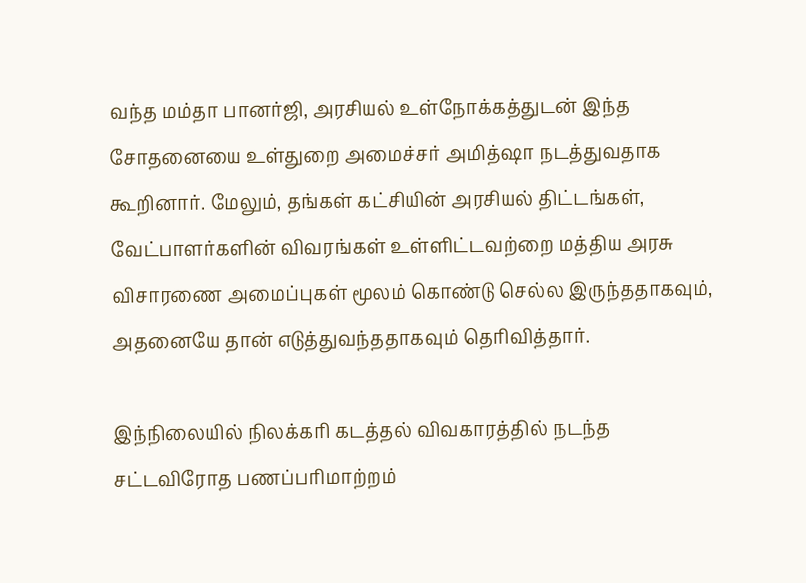வந்த மம்தா பானர்ஜி, அரசியல் உள்நோக்கத்துடன் இந்த சோதனையை உள்துறை அமைச்சர் அமித்ஷா நடத்துவதாக கூறினார். மேலும், தங்கள் கட்சியின் அரசியல் திட்டங்கள், வேட்பாளர்களின் விவரங்கள் உள்ளிட்டவற்றை மத்திய அரசு விசாரணை அமைப்புகள் மூலம் கொண்டு செல்ல இருந்ததாகவும், அதனையே தான் எடுத்துவந்ததாகவும் தெரிவித்தார்.

இந்நிலையில் நிலக்கரி கடத்தல் விவகாரத்தில் நடந்த சட்டவிரோத பணப்பரிமாற்றம்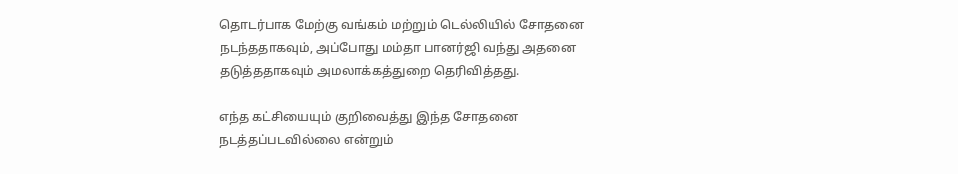தொடர்பாக மேற்கு வங்கம் மற்றும் டெல்லியில் சோதனை நடந்ததாகவும், அப்போது மம்தா பானர்ஜி வந்து அதனை தடுத்ததாகவும் அமலாக்கத்துறை தெரிவித்தது.

எந்த கட்சியையும் குறிவைத்து இந்த சோதனை நடத்தப்படவில்லை என்றும்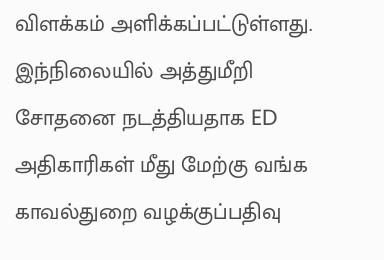விளக்கம் அளிக்கப்பட்டுள்ளது. இந்நிலையில் அத்துமீறி சோதனை நடத்தியதாக ED அதிகாரிகள் மீது மேற்கு வங்க காவல்துறை வழக்குப்பதிவு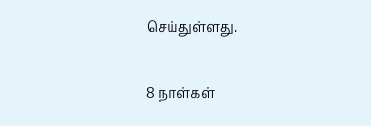செய்துள்ளது.

8 நாள்கள்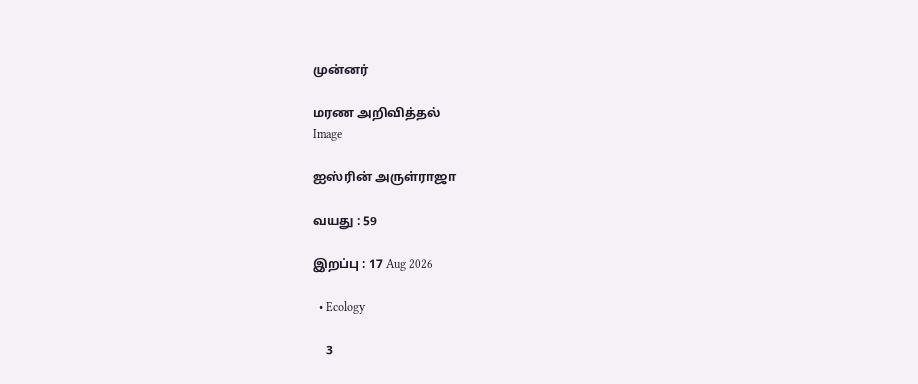முன்னர்

மரண அறிவித்தல்
Image

ஐஸ்ரின் அருள்ராஜா

வயது : 59

இறப்பு : 17 Aug 2026

  • Ecology

    3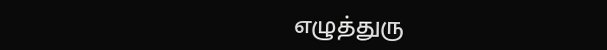எழுத்துரு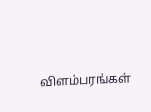விளம்பரங்கள்